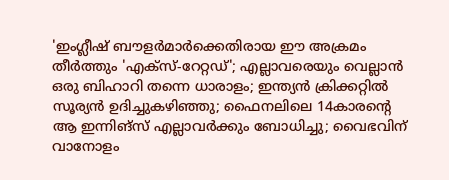'ഇംഗ്ലീഷ് ബൗളർമാർക്കെതിരായ ഈ അക്രമം തീർത്തും 'എക്സ്-റേറ്റഡ്'; എല്ലാവരെയും വെല്ലാൻ ഒരു ബിഹാറി തന്നെ ധാരാളം; ഇന്ത്യൻ ക്രിക്കറ്റിൽ സൂര്യൻ ഉദിച്ചുകഴിഞ്ഞു; ഫൈനലിലെ 14കാരന്റെ ആ ഇന്നിങ്‌സ് എല്ലാവർക്കും ബോധിച്ചു; വൈഭവിന് വാനോളം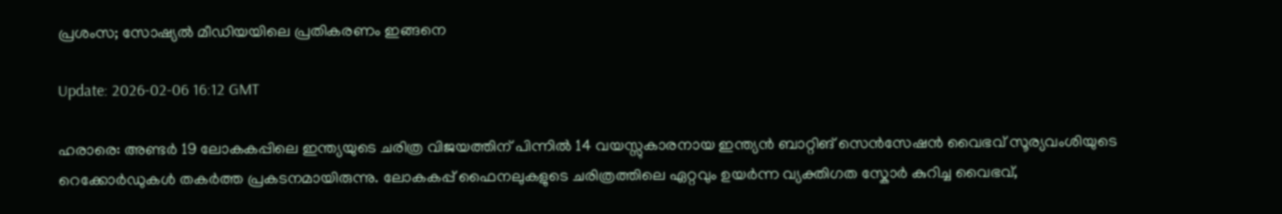പ്രശംസ; സോഷ്യൽ മീഡിയയിലെ പ്രതികരണം ഇങ്ങനെ

Update: 2026-02-06 16:12 GMT

ഹരാരെ: അണ്ടർ 19 ലോകകപ്പിലെ ഇന്ത്യയുടെ ചരിത്ര വിജയത്തിന് പിന്നിൽ 14 വയസ്സുകാരനായ ഇന്ത്യൻ ബാറ്റിങ് സെൻസേഷൻ വൈഭവ് സൂര്യവംശിയുടെ റെക്കോർഡുകൾ തകർത്ത പ്രകടനമായിരുന്നു. ലോകകപ്പ് ഫൈനലുകളുടെ ചരിത്രത്തിലെ ഏറ്റവും ഉയർന്ന വ്യക്തിഗത സ്കോർ കുറിച്ച വൈഭവ്,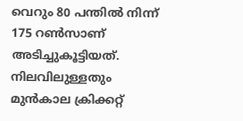വെറും 80 പന്തിൽ നിന്ന് 175 റൺസാണ് അടിച്ചുകൂട്ടിയത്. നിലവിലുള്ളതും മുൻകാല ക്രിക്കറ്റ്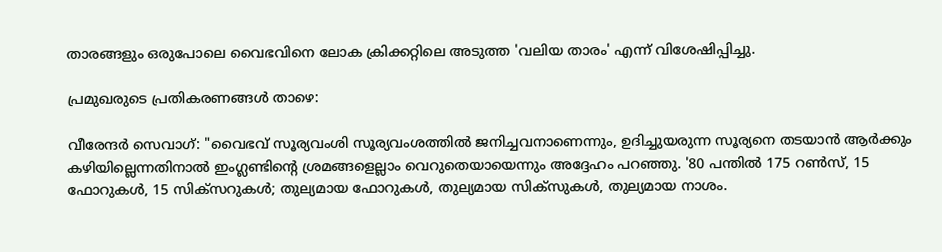താരങ്ങളും ഒരുപോലെ വൈഭവിനെ ലോക ക്രിക്കറ്റിലെ അടുത്ത 'വലിയ താരം' എന്ന് വിശേഷിപ്പിച്ചു.

പ്രമുഖരുടെ പ്രതികരണങ്ങൾ താഴെ:

വീരേന്ദർ സെവാഗ്: "വൈഭവ് സൂര്യവംശി സൂര്യവംശത്തിൽ ജനിച്ചവനാണെന്നും, ഉദിച്ചുയരുന്ന സൂര്യനെ തടയാൻ ആർക്കും കഴിയില്ലെന്നതിനാൽ ഇംഗ്ലണ്ടിന്റെ ശ്രമങ്ങളെല്ലാം വെറുതെയായെന്നും അദ്ദേഹം പറഞ്ഞു. '80 പന്തിൽ 175 റൺസ്, 15 ഫോറുകൾ, 15 സിക്സറുകൾ; തുല്യമായ ഫോറുകൾ, തുല്യമായ സിക്സുകൾ, തുല്യമായ നാശം.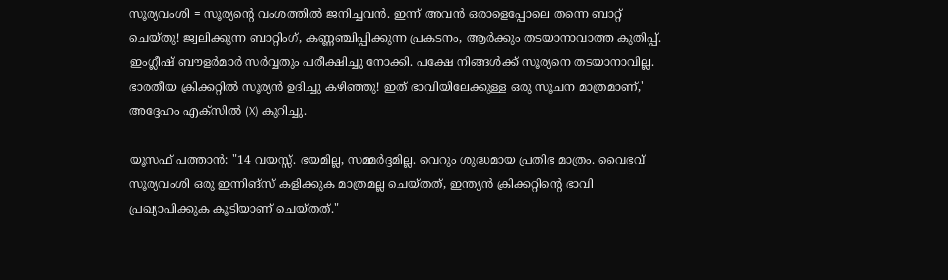സൂര്യവംശി = സൂര്യന്റെ വംശത്തിൽ ജനിച്ചവൻ. ഇന്ന് അവൻ ഒരാളെപ്പോലെ തന്നെ ബാറ്റ് ചെയ്തു! ജ്വലിക്കുന്ന ബാറ്റിംഗ്, കണ്ണഞ്ചിപ്പിക്കുന്ന പ്രകടനം, ആർക്കും തടയാനാവാത്ത കുതിപ്പ്. ഇംഗ്ലീഷ് ബൗളർമാർ സർവ്വതും പരീക്ഷിച്ചു നോക്കി. പക്ഷേ നിങ്ങൾക്ക് സൂര്യനെ തടയാനാവില്ല. ഭാരതീയ ക്രിക്കറ്റിൽ സൂര്യൻ ഉദിച്ചു കഴിഞ്ഞു! ഇത് ഭാവിയിലേക്കുള്ള ഒരു സൂചന മാത്രമാണ്,' അദ്ദേഹം എക്സിൽ (X) കുറിച്ചു.

യൂസഫ് പത്താൻ: "14 വയസ്സ്. ഭയമില്ല, സമ്മർദ്ദമില്ല. വെറും ശുദ്ധമായ പ്രതിഭ മാത്രം. വൈഭവ് സൂര്യവംശി ഒരു ഇന്നിങ്‌സ് കളിക്കുക മാത്രമല്ല ചെയ്തത്, ഇന്ത്യൻ ക്രിക്കറ്റിന്റെ ഭാവി പ്രഖ്യാപിക്കുക കൂടിയാണ് ചെയ്തത്."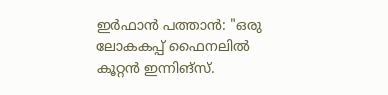ഇർഫാൻ പത്താൻ: "ഒരു ലോകകപ്പ് ഫൈനലിൽ കൂറ്റൻ ഇന്നിങ്‌സ്.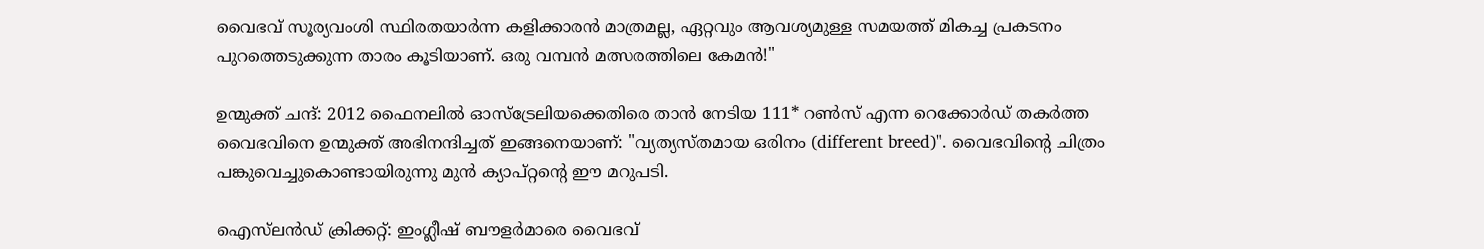വൈഭവ് സൂര്യവംശി സ്ഥിരതയാർന്ന കളിക്കാരൻ മാത്രമല്ല, ഏറ്റവും ആവശ്യമുള്ള സമയത്ത് മികച്ച പ്രകടനം പുറത്തെടുക്കുന്ന താരം കൂടിയാണ്. ഒരു വമ്പൻ മത്സരത്തിലെ കേമൻ!"

ഉന്മുക്ത് ചന്ദ്: 2012 ഫൈനലിൽ ഓസ്‌ട്രേലിയക്കെതിരെ താൻ നേടിയ 111* റൺസ് എന്ന റെക്കോർഡ് തകർത്ത വൈഭവിനെ ഉന്മുക്ത് അഭിനന്ദിച്ചത് ഇങ്ങനെയാണ്: "വ്യത്യസ്തമായ ഒരിനം (different breed)". വൈഭവിന്റെ ചിത്രം പങ്കുവെച്ചുകൊണ്ടായിരുന്നു മുൻ ക്യാപ്റ്റന്റെ ഈ മറുപടി.

ഐസ്‌ലൻഡ് ക്രിക്കറ്റ്: ഇംഗ്ലീഷ് ബൗളർമാരെ വൈഭവ്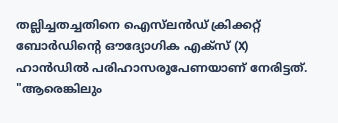തല്ലിച്ചതച്ചതിനെ ഐസ്‌ലൻഡ് ക്രിക്കറ്റ് ബോർഡിന്റെ ഔദ്യോഗിക എക്സ് (X) ഹാൻഡിൽ പരിഹാസരൂപേണയാണ് നേരിട്ടത്. "ആരെങ്കിലും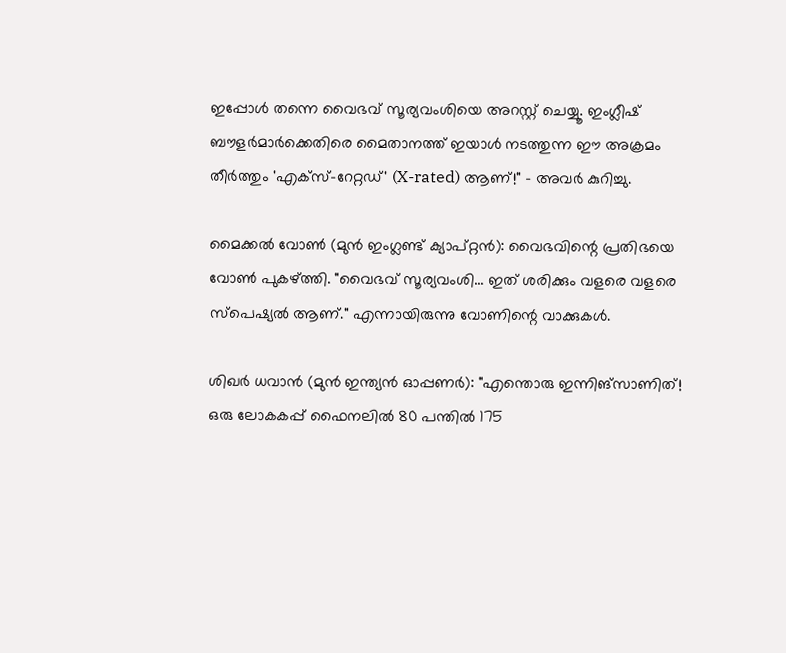ഇപ്പോൾ തന്നെ വൈഭവ് സൂര്യവംശിയെ അറസ്റ്റ് ചെയ്യൂ. ഇംഗ്ലീഷ് ബൗളർമാർക്കെതിരെ മൈതാനത്ത് ഇയാൾ നടത്തുന്ന ഈ അക്രമം തീർത്തും 'എക്സ്-റേറ്റഡ്' (X-rated) ആണ്!" - അവർ കുറിച്ചു.

മൈക്കൽ വോൺ (മുൻ ഇംഗ്ലണ്ട് ക്യാപ്റ്റൻ): വൈഭവിന്റെ പ്രതിഭയെ വോൺ പുകഴ്ത്തി. "വൈഭവ് സൂര്യവംശി... ഇത് ശരിക്കും വളരെ വളരെ സ്പെഷ്യൽ ആണ്." എന്നായിരുന്നു വോണിന്റെ വാക്കുകൾ.

ശിഖർ ധവാൻ (മുൻ ഇന്ത്യൻ ഓപ്പണർ): "എന്തൊരു ഇന്നിങ്‌സാണിത്! ഒരു ലോകകപ്പ് ഫൈനലിൽ 80 പന്തിൽ 175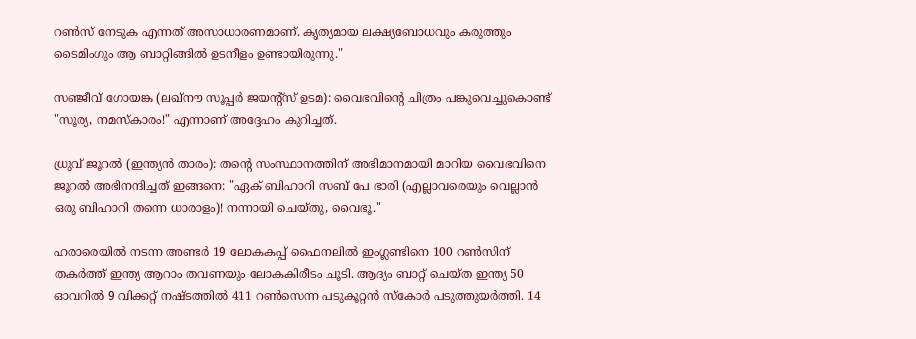റൺസ് നേടുക എന്നത് അസാധാരണമാണ്. കൃത്യമായ ലക്ഷ്യബോധവും കരുത്തും ടൈമിംഗും ആ ബാറ്റിങ്ങിൽ ഉടനീളം ഉണ്ടായിരുന്നു."

സഞ്ജീവ് ഗോയങ്ക (ലഖ്നൗ സൂപ്പർ ജയന്റ്സ് ഉടമ): വൈഭവിന്റെ ചിത്രം പങ്കുവെച്ചുകൊണ്ട് "സൂര്യ, നമസ്കാരം!" എന്നാണ് അദ്ദേഹം കുറിച്ചത്.

ധ്രുവ് ജൂറൽ (ഇന്ത്യൻ താരം): തന്റെ സംസ്ഥാനത്തിന് അഭിമാനമായി മാറിയ വൈഭവിനെ ജൂറൽ അഭിനന്ദിച്ചത് ഇങ്ങനെ: "ഏക് ബിഹാറി സബ് പേ ഭാരി (എല്ലാവരെയും വെല്ലാൻ ഒരു ബിഹാറി തന്നെ ധാരാളം)! നന്നായി ചെയ്തു, വൈഭൂ."

ഹരാരെയിൽ നടന്ന അണ്ടർ 19 ലോകകപ്പ് ഫൈനലിൽ ഇംഗ്ലണ്ടിനെ 100 റൺസിന് തകർത്ത് ഇന്ത്യ ആറാം തവണയും ലോകകിരീടം ചൂടി. ആദ്യം ബാറ്റ് ചെയ്ത ഇന്ത്യ 50 ഓവറിൽ 9 വിക്കറ്റ് നഷ്ടത്തിൽ 411 റൺസെന്ന പടുകൂറ്റൻ സ്കോർ പടുത്തുയർത്തി. 14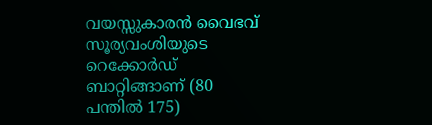വയസ്സുകാരൻ വൈഭവ് സൂര്യവംശിയുടെ റെക്കോർഡ് ബാറ്റിങ്ങാണ് (80 പന്തിൽ 175)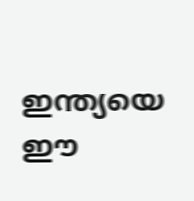ഇന്ത്യയെ ഈ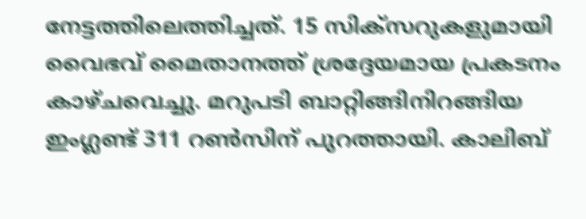നേട്ടത്തിലെത്തിച്ചത്. 15 സിക്സറുകളുമായി വൈഭവ് മൈതാനത്ത് ശ്രദ്ദേയമായ പ്രകടനം കാഴ്ചവെച്ചു. മറുപടി ബാറ്റിങ്ങിനിറങ്ങിയ ഇംഗ്ലണ്ട് 311 റൺസിന് പുറത്തായി. കാലിബ്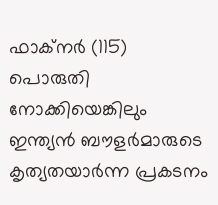ഫാക്നർ (115) പൊരുതി നോക്കിയെങ്കിലും ഇന്ത്യൻ ബൗളർമാരുടെ കൃത്യതയാർന്ന പ്രകടനം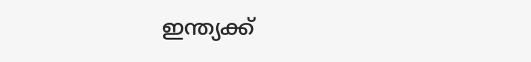ഇന്ത്യക്ക്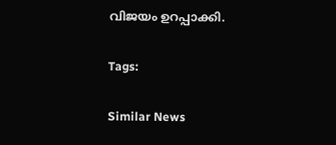വിജയം ഉറപ്പാക്കി.

Tags:

Similar News